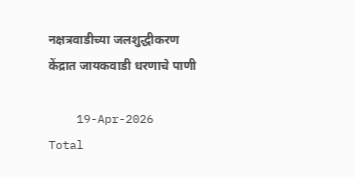नक्षत्रवाडीच्या जलशुद्धीकरण केंद्रात जायकवाडी धरणाचे पाणी

    19-Apr-2026
Total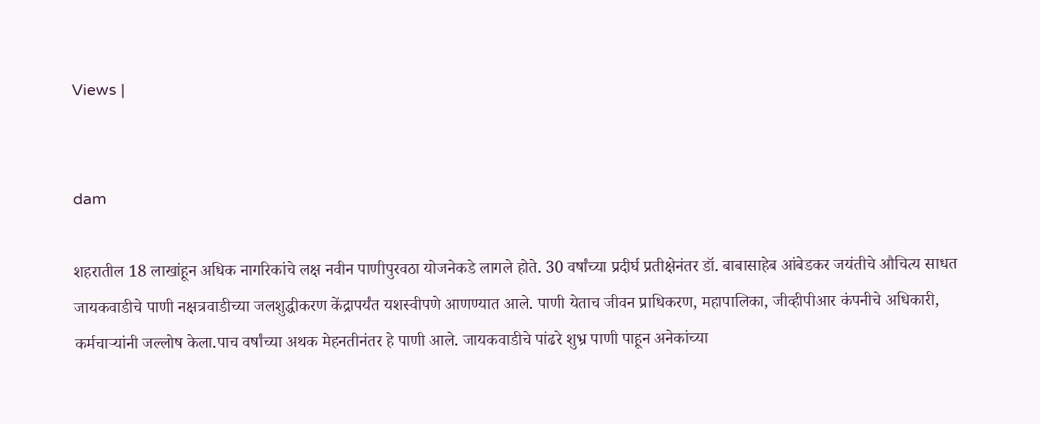Views |


dam

शहरातील 18 लाखांहून अधिक नागरिकांचे लक्ष नवीन पाणीपुरवठा योजनेकडे लागले होते. 30 वर्षांच्या प्रदीर्घ प्रतीक्षेनंतर डॉ. बाबासाहेब आंबेडकर जयंतीचे औचित्य साधत जायकवाडीचे पाणी नक्षत्रवाडीच्या जलशुद्धीकरण केंद्रापर्यंत यशस्वीपणे आणण्यात आले. पाणी येताच जीवन प्राधिकरण, महापालिका, जीव्हीपीआर कंपनीचे अधिकारी, कर्मचाऱ्यांनी जल्लोष केला.पाच वर्षांच्या अथक मेहनतीनंतर हे पाणी आले. जायकवाडीचे पांढरे शुभ्र पाणी पाहून अनेकांच्या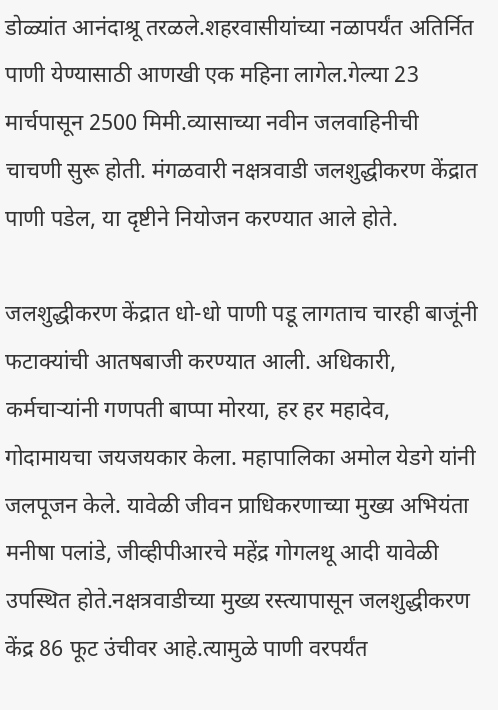डोळ्यांत आनंदाश्रू तरळले.शहरवासीयांच्या नळापर्यंत अतिर्नित पाणी येण्यासाठी आणखी एक महिना लागेल.गेल्या 23 मार्चपासून 2500 मिमी.व्यासाच्या नवीन जलवाहिनीची चाचणी सुरू होती. मंगळवारी नक्षत्रवाडी जलशुद्धीकरण केंद्रात पाणी पडेल, या दृष्टीने नियोजन करण्यात आले होते.

जलशुद्धीकरण केंद्रात धो-धो पाणी पडू लागताच चारही बाजूंनी फटाक्यांची आतषबाजी करण्यात आली. अधिकारी, कर्मचाऱ्यांनी गणपती बाप्पा मोरया, हर हर महादेव, गोदामायचा जयजयकार केला. महापालिका अमोल येडगे यांनी जलपूजन केले. यावेळी जीवन प्राधिकरणाच्या मुख्य अभियंता मनीषा पलांडे, जीव्हीपीआरचे महेंद्र गोगलथू आदी यावेळी उपस्थित होते.नक्षत्रवाडीच्या मुख्य रस्त्यापासून जलशुद्धीकरण केंद्र 86 फूट उंचीवर आहे.त्यामुळे पाणी वरपर्यंत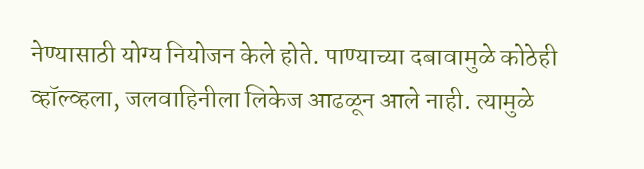नेण्यासाठी योग्य नियोजन केले होते. पाण्याच्या दबावामुळे कोठेही व्हॉल्व्हला, जलवाहिनीला लिकेज आढळून आले नाही. त्यामुळे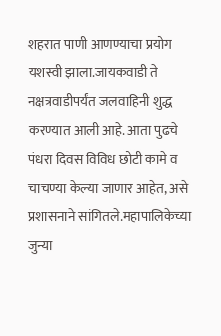शहरात पाणी आणण्याचा प्रयोग यशस्वी झाला.जायकवाडी ते नक्षत्रवाडीपर्यंत जलवाहिनी शुद्ध करण्यात आली आहे. आता पुढचे पंधरा दिवस विविध छोटी कामे व चाचण्या केल्या जाणार आहेत, असे प्रशासनाने सांगितले.महापालिकेच्या जुन्या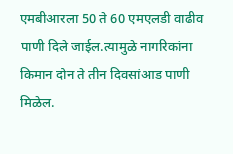एमबीआरला 50 ते 60 एमएलडी वाढीव पाणी दिले जाईल.त्यामुळे नागरिकांना किमान दोन ते तीन दिवसांआड पाणी मिळेल.